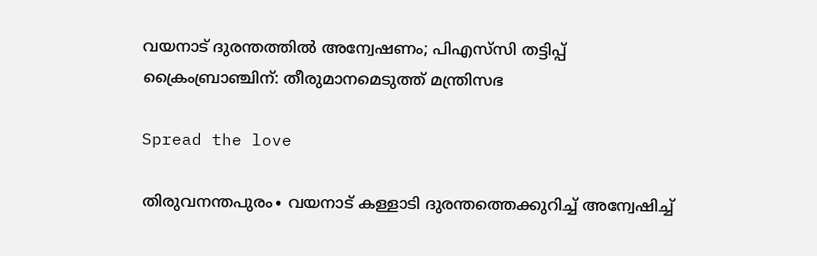വയനാട് ദുരന്തത്തിൽ അന്വേഷണം; പിഎസ്‌സി തട്ടിപ്പ് ക്രൈംബ്രാഞ്ചിന്: തീരുമാനമെടുത്ത് മന്ത്രിസഭ

Spread the love

തിരുവനന്തപുരം∙ വയനാട് കള്ളാടി ദുരന്തത്തെക്കുറിച്ച് അന്വേഷിച്ച്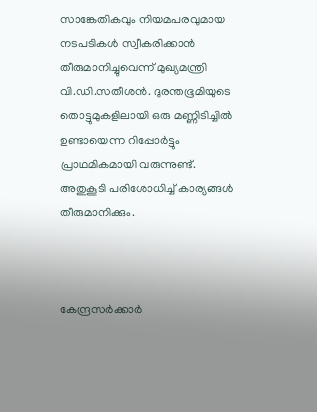സാങ്കേതികവും നിയമപരവുമായ നടപടികള്‍ സ്വീകരിക്കാന്‍ തീരുമാനിച്ചുവെന്ന് മുഖ്യമന്ത്രി വി.ഡി.സതീശന്‍. ദുരന്തഭൂമിയുടെ തൊട്ടുമുകളിലായി ഒരു മണ്ണിടിച്ചില്‍ ഉണ്ടായെന്ന റിപ്പോര്‍ട്ടും പ്രാഥമികമായി വരുന്നുണ്ട്. അതുകൂടി പരിശോധിച്ച് കാര്യങ്ങള്‍ തീരുമാനിക്കും.



കേന്ദ്രസര്‍ക്കാര്‍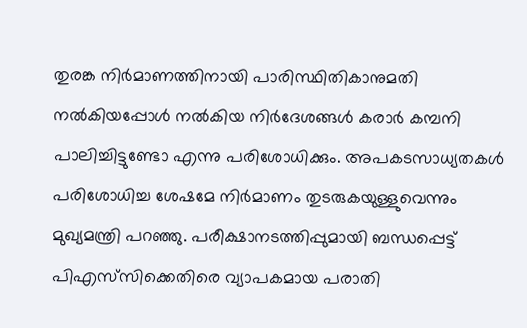തുരങ്ക നിര്‍മാണത്തിനായി പാരിസ്ഥിതികാനുമതി നല്‍കിയപ്പോള്‍ നല്‍കിയ നിര്‍ദേശങ്ങള്‍ കരാര്‍ കമ്പനി പാലിച്ചിട്ടുണ്ടോ എന്നു പരിശോധിക്കും. അപകടസാധ്യതകള്‍ പരിശോധിച്ച ശേഷമേ നിര്‍മാണം തുടരുകയുള്ളുവെന്നും മുഖ്യമന്ത്രി പറഞ്ഞു. പരീക്ഷാനടത്തിപ്പുമായി ബന്ധപ്പെട്ട് പിഎസ്‌സിക്കെതിരെ വ്യാപകമായ പരാതി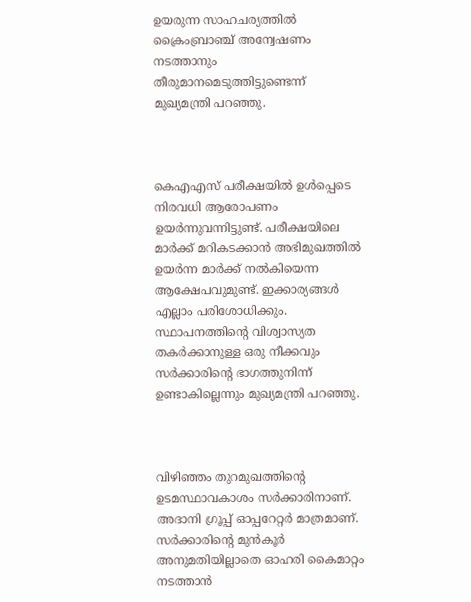ഉയരുന്ന സാഹചര്യത്തില്‍ ക്രൈംബ്രാഞ്ച് അന്വേഷണം നടത്താനും തീരുമാനമെടുത്തിട്ടുണ്ടെന്ന് മുഖ്യമന്ത്രി പറഞ്ഞു.



കെഎഎസ് പരീക്ഷയില്‍ ഉള്‍പ്പെടെ നിരവധി ആരോപണം ഉയര്‍ന്നുവന്നിട്ടുണ്ട്. പരീക്ഷയിലെ മാര്‍ക്ക് മറികടക്കാന്‍ അഭിമുഖത്തില്‍ ഉയര്‍ന്ന മാര്‍ക്ക് നല്‍കിയെന്ന ആക്ഷേപവുമുണ്ട്. ഇക്കാര്യങ്ങള്‍ എല്ലാം പരിശോധിക്കും. സ്ഥാപനത്തിന്റെ വിശ്വാസ്യത തകര്‍ക്കാനുള്ള ഒരു നീക്കവും സര്‍ക്കാരിന്റെ ഭാഗത്തുനിന്ന് ഉണ്ടാകില്ലെന്നും മുഖ്യമന്ത്രി പറഞ്ഞു.



വിഴിഞ്ഞം തുറമുഖത്തിന്റെ ഉടമസ്ഥാവകാശം സര്‍ക്കാരിനാണ്. അദാനി ഗ്രൂപ്പ് ഓപ്പറേറ്റര്‍ മാത്രമാണ്. സര്‍ക്കാരിന്റെ മുന്‍കൂര്‍ അനുമതിയില്ലാതെ ഓഹരി കൈമാറ്റം നടത്താന്‍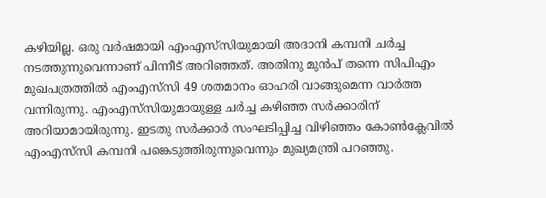കഴിയില്ല. ഒരു വര്‍ഷമായി എംഎസ്‌സിയുമായി അദാനി കമ്പനി ചര്‍ച്ച നടത്തുന്നുവെന്നാണ് പിന്നീട് അറിഞ്ഞത്. അതിനു മുന്‍പ് തന്നെ സിപിഎം മുഖപത്രത്തില്‍ എംഎസ്‌സി 49 ശതമാനം ഓഹരി വാങ്ങുമെന്ന വാര്‍ത്ത വന്നിരുന്നു. എംഎസ്‌സിയുമായുള്ള ചര്‍ച്ച കഴിഞ്ഞ സര്‍ക്കാരിന് അറിയാമായിരുന്നു. ഇടതു സര്‍ക്കാര്‍ സംഘടിപ്പിച്ച വിഴിഞ്ഞം കോണ്‍ക്ലേവില്‍ എംഎസ്‌സി കമ്പനി പങ്കെടുത്തിരുന്നുവെന്നും മുഖ്യമന്ത്രി പറഞ്ഞു.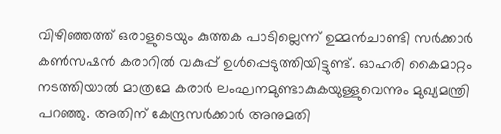വിഴിഞ്ഞത്ത് ഒരാളുടെയും കുത്തക പാടില്ലെന്ന് ഉമ്മന്‍ചാണ്ടി സര്‍ക്കാര്‍ കണ്‍സഷന്‍ കരാറില്‍ വകുപ്പ് ഉള്‍പ്പെടുത്തിയിട്ടുണ്ട്. ഓഹരി കൈമാറ്റം നടത്തിയാല്‍ മാത്രമേ കരാര്‍ ലംഘനമുണ്ടാകുകയുള്ളുവെന്നും മുഖ്യമന്ത്രി പറഞ്ഞു. അതിന് കേന്ദ്രസര്‍ക്കാര്‍ അനുമതി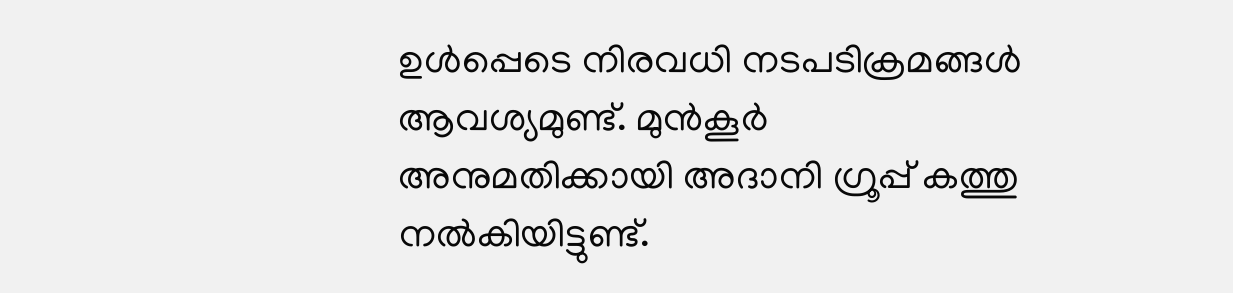ഉള്‍പ്പെടെ നിരവധി നടപടിക്രമങ്ങള്‍ ആവശ്യമുണ്ട്. മുന്‍കൂര്‍ അനുമതിക്കായി അദാനി ഗ്രൂപ്പ് കത്തു നല്‍കിയിട്ടുണ്ട്.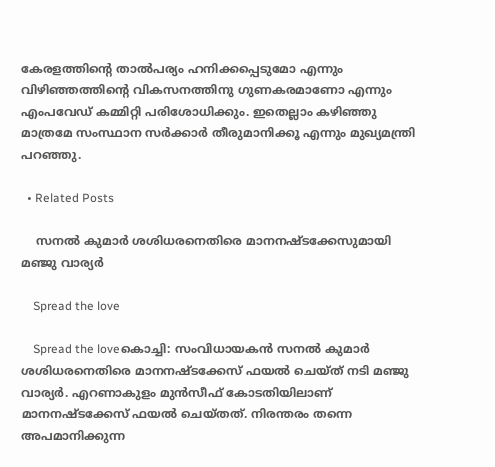കേരളത്തിന്റെ താല്‍പര്യം ഹനിക്കപ്പെടുമോ എന്നും വിഴിഞ്ഞത്തിന്റെ വികസനത്തിനു ഗുണകരമാണോ എന്നും എംപവേഡ് കമ്മിറ്റി പരിശോധിക്കും. ഇതെല്ലാം കഴിഞ്ഞു മാത്രമേ സംസ്ഥാന സര്‍ക്കാര്‍ തീരുമാനിക്കൂ എന്നും മുഖ്യമന്ത്രി പറഞ്ഞു.

  • Related Posts

    സനല്‍ കുമാര്‍ ശശിധരനെതിരെ മാനനഷ്ടക്കേസുമായി മഞ്ജു വാര്യര്‍

    Spread the love

    Spread the loveകൊച്ചി: സംവിധായകന്‍ സനല്‍ കുമാര്‍ ശശിധരനെതിരെ മാനനഷ്ടക്കേസ് ഫയല്‍ ചെയ്ത് നടി മഞ്ജു വാര്യര്‍. എറണാകുളം മുന്‍സീഫ് കോടതിയിലാണ് മാനനഷ്ടക്കേസ് ഫയല്‍ ചെയ്തത്. നിരന്തരം തന്നെ അപമാനിക്കുന്ന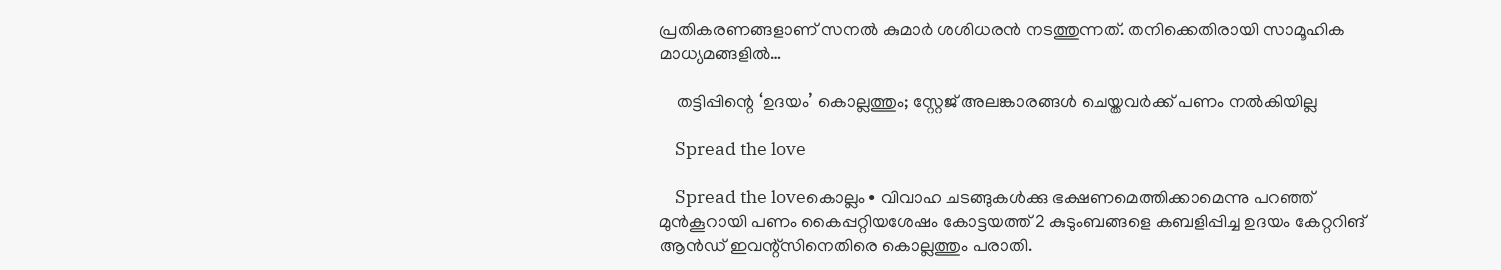പ്രതികരണങ്ങളാണ് സനല്‍ കുമാര്‍ ശശിധരന്‍ നടത്തുന്നത്. തനിക്കെതിരായി സാമൂഹിക മാധ്യമങ്ങളില്‍…

    തട്ടിപ്പിന്റെ ‘ഉദയം’ കൊല്ലത്തും; സ്റ്റേജ് അലങ്കാരങ്ങൾ ചെയ്തവർക്ക് പണം നൽകിയില്ല

    Spread the love

    Spread the loveകൊല്ലം∙ വിവാഹ ചടങ്ങുകൾക്കു ഭക്ഷണമെത്തിക്കാമെന്നു പറഞ്ഞ് മുൻകൂറായി പണം കൈപ്പറ്റിയശേഷം കോട്ടയത്ത് 2 കുടുംബങ്ങളെ കബളിപ്പിച്ച ഉദയം കേറ്ററിങ് ആൻഡ് ഇവന്റ്സിനെതിരെ കൊല്ലത്തും പരാതി.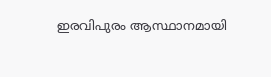ഇരവിപുരം ആസ്ഥാനമായി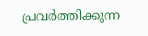പ്രവർത്തിക്കുന്ന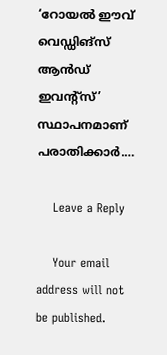‘റോയൽ ഈവ്‌ വെഡ്ഡിങ്സ് ആൻഡ് ഇവന്റ്‌സ്’ സ്ഥാപനമാണ് പരാതിക്കാർ.…

    Leave a Reply

    Your email address will not be published.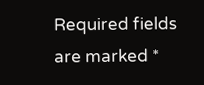Required fields are marked *